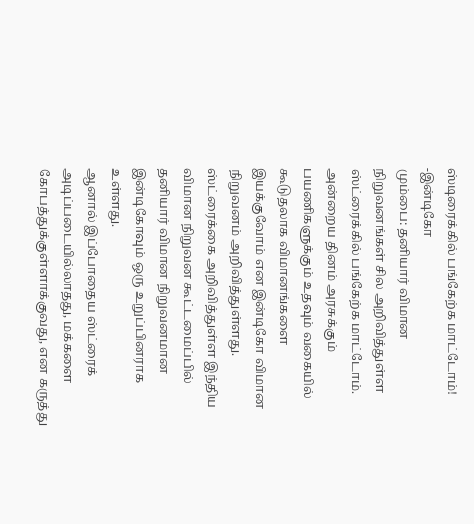ஸ்டிரைக்கில் பங்கேற்க மாட்டோம்! -இன்டிகோ
மும்பை: தனியார் விமான நிறுவனங்கள் சில அறிவித்துள்ள ஸ்ட்ரைக்கில் பங்கேற்க மாட்டோம். அன்றைய தினம் அரசுக்கும் பயணிகளுக்கும் உதவும் வகையில் கூடுதலாக விமானங்களை இயக்குவோம் என இன்டிகோ விமான நிறுவனம் அறிவித்துள்ளது.
ஸ்ட்ரைக்கை அறிவித்துள்ள இந்திய விமான நிறுவன கூட்டமைப்பில் தனியார் விமான நிறுவனமான இன்டிகோவும் ஒரு உறுப்பினராக உள்ளது.
ஆனால் இப்போதைய ஸ்ட்ரைக் அடிப்படையில்லாதது, மக்களை கோபத்துக்குள்ளாக்குவது, என கருத்து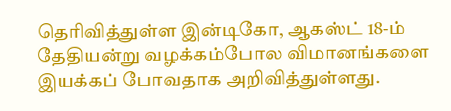தெரிவித்துள்ள இன்டிகோ, ஆகஸ்ட் 18-ம் தேதியன்று வழக்கம்போல விமானங்களை இயக்கப் போவதாக அறிவித்துள்ளது.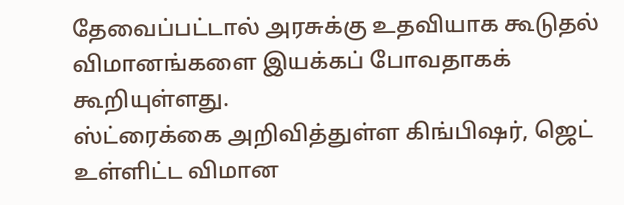தேவைப்பட்டால் அரசுக்கு உதவியாக கூடுதல் விமானங்களை இயக்கப் போவதாகக் கூறியுள்ளது.
ஸ்ட்ரைக்கை அறிவித்துள்ள கிங்பிஷர், ஜெட் உள்ளிட்ட விமான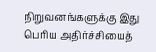நிறுவனங்களுக்கு இது பெரிய அதிர்ச்சியைத்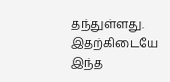தந்துள்ளது.
இதற்கிடையே இந்த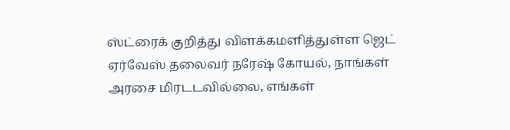ஸ்ட்ரைக் குறித்து விளக்கமளித்துள்ள ஜெட் ஏர்வேஸ் தலைவர் நரேஷ் கோயல், நாங்கள் அரசை மிரடடவில்லை, எங்கள்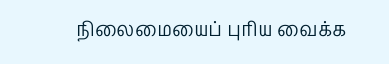நிலைமையைப் புரிய வைக்க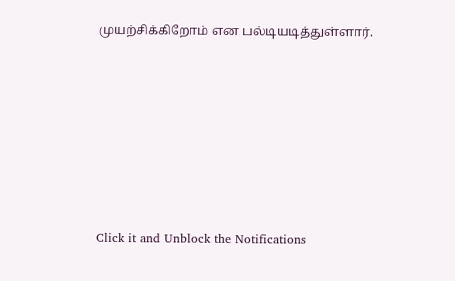முயற்சிக்கிறோம் என பல்டியடித்துள்ளார்.












Click it and Unblock the Notifications